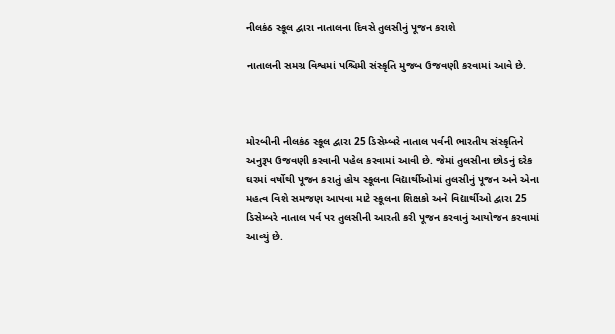નીલકંઠ સ્કૂલ દ્વારા નાતાલના દિવસે તુલસીનું પૂજન કરાશે

નાતાલની સમગ્ર વિશ્વમાં પશ્ચિમી સંસ્કૃતિ મુજબ ઉજવણી કરવામાં આવે છે.



મોરબીની નીલકંઠ સ્કૂલ દ્વારા 25 ડિસેમ્બરે નાતાલ પર્વની ભારતીય સંસ્કૃતિને અનુરૂપ ઉજવણી કરવાની પહેલ કરવામાં આવી છે. જેમાં તુલસીના છોડનું દરેક ઘરમાં વર્ષોથી પૂજન કરાતું હોય સ્કૂલના વિદ્યાર્થીઓમાં તુલસીનું પૂજન અને એના મહત્વ વિશે સમજણ આપવા માટે સ્કૂલના શિક્ષકો અને વિદ્યાર્થીઓ દ્વારા 25 ડિસેમ્બરે નાતાલ પર્વ પર તુલસીની આરતી કરી પૂજન કરવાનું આયોજન કરવામાં આવ્યું છે.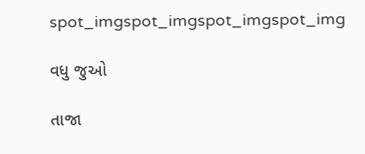spot_imgspot_imgspot_imgspot_img

વધુ જુઓ

તાજા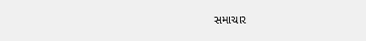સમાચાર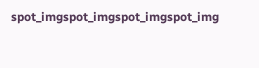spot_imgspot_imgspot_imgspot_img